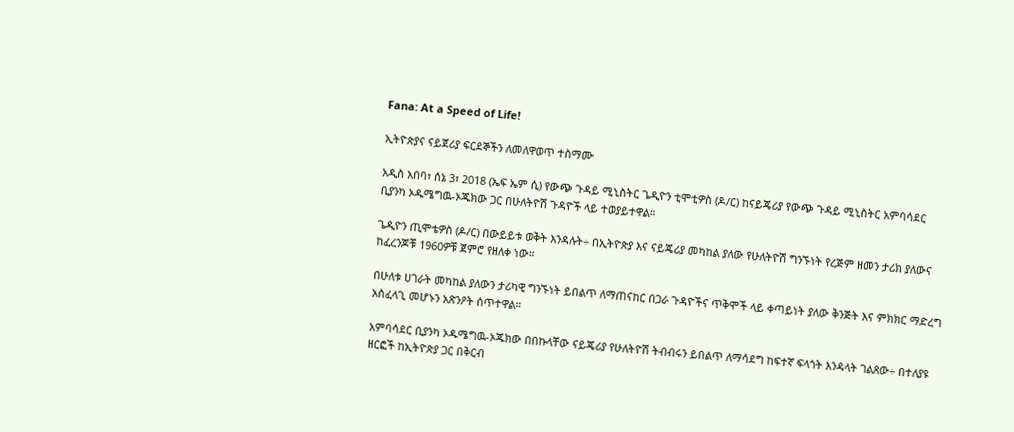Fana: At a Speed of Life!

ኢትዮጵያና ናይጀሪያ ፍርደኞችን ለመለዋወጥ ተስማሙ

አዲስ አበባ፣ ሰኔ 3፣ 2018 (ኤፍ ኤም ሲ) የውጭ ጉዳይ ሚኒስትር ጌዲዮን ቲሞቲዎስ (ዶ/ር) ከናይጄሪያ የውጭ ጉዳይ ሚኒስትር አምባሳደር ቢያንካ ኦዱሜግዉ-ኦጁክው ጋር በሁለትዮሽ ጉዳዮች ላይ ተወያይተዋል።

ጌዲዮን ጢሞቴዎስ (ዶ/ር) በውይይቱ ወቅት እንዳሉት÷ በኢትዮጵያ እና ናይጄሪያ መካከል ያለው የሁለትዮሽ ግንኙነት የረጅም ዘመን ታሪክ ያለውና ከፈረንጆቹ 1960ዎቹ ጀምሮ የዘለቀ ነው።

በሁለቱ ሀገራት መካከል ያለውን ታሪካዊ ግንኙነት ይበልጥ ለማጠናከር በጋራ ጉዳዮችና ጥቅሞች ላይ ቀጣይነት ያለው ቅንጅት እና ምክክር ማድረግ አስፈላጊ መሆኑን አጽንዖት ሰጥተዋል።

አምባሳደር ቢያንካ ኦዱሜግዉ-ኦጁክው በበኩላቸው ናይጄሪያ የሁለትዮሽ ትብብሩን ይበልጥ ለማሳደግ ከፍተኛ ፍላጎት እንዳላት ገልጸው÷ በተለያዩ ዘርፎች ከኢትዮጵያ ጋር በቅርብ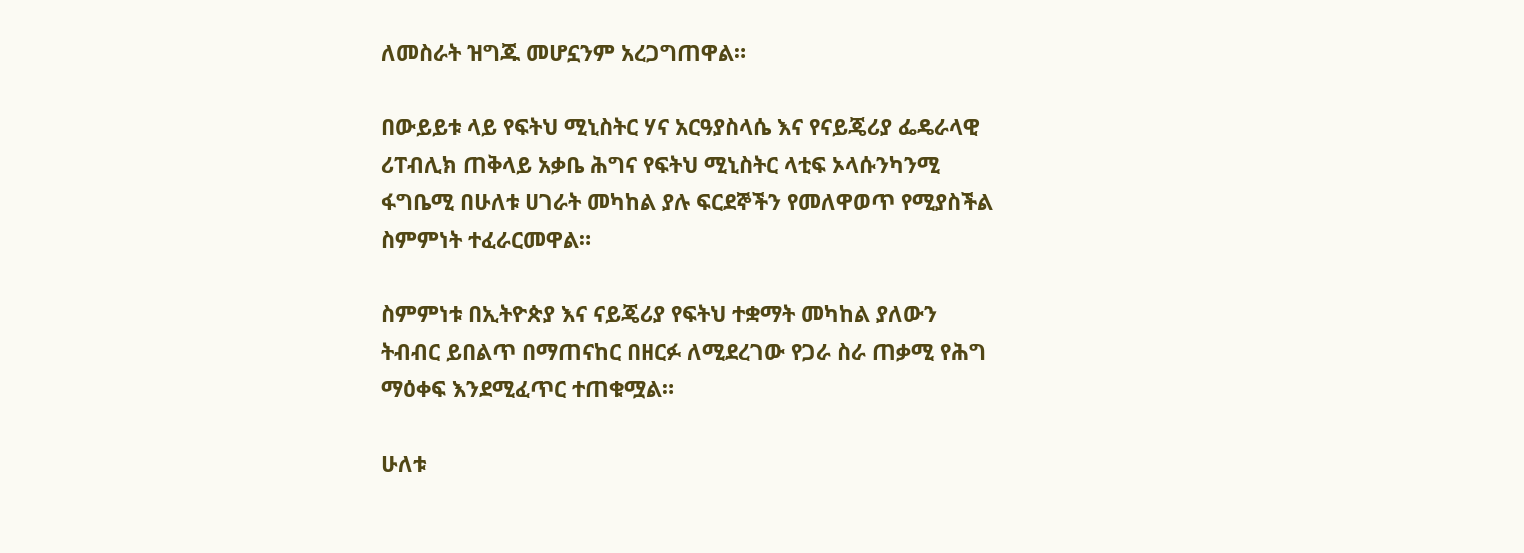ለመስራት ዝግጁ መሆኗንም አረጋግጠዋል።

በውይይቱ ላይ የፍትህ ሚኒስትር ሃና አርዓያስላሴ እና የናይጄሪያ ፌዴራላዊ ሪፐብሊክ ጠቅላይ አቃቤ ሕግና የፍትህ ሚኒስትር ላቲፍ ኦላሱንካንሚ ፋግቤሚ በሁለቱ ሀገራት መካከል ያሉ ፍርደኞችን የመለዋወጥ የሚያስችል ስምምነት ተፈራርመዋል።

ስምምነቱ በኢትዮጵያ እና ናይጄሪያ የፍትህ ተቋማት መካከል ያለውን ትብብር ይበልጥ በማጠናከር በዘርፉ ለሚደረገው የጋራ ስራ ጠቃሚ የሕግ ማዕቀፍ እንደሚፈጥር ተጠቁሟል።

ሁለቱ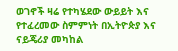ወገኖች ዛሬ የተካሄደው ውይይት እና የተፈረመው ስምምነት በኢትዮጵያ እና ናይጄሪያ መካከል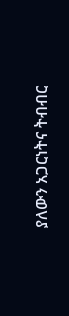ያለውን አጋርነትና ትብብር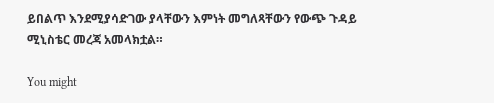ይበልጥ እንደሚያሳድገው ያላቸውን እምነት መግለጻቸውን የውጭ ጉዳይ ሚኒስቴር መረጃ አመላክቷል።

You might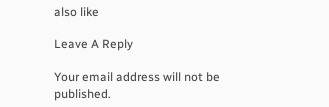also like

Leave A Reply

Your email address will not be published.